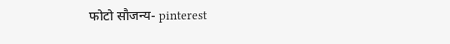फोटो सौजन्य- pinterest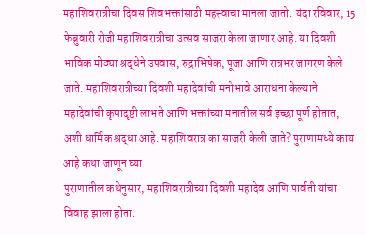महाशिवरात्रीचा दिवस शिवभक्तांसाठी महत्त्वाचा मानला जातो. यंदा रविवार, 15 फेब्रुवारी रोजी महाशिवरात्रीचा उत्सव साजरा केला जाणार आहे. या दिवशी भाविक मोठ्या श्रद्धेने उपवास, रुद्राभिषेक, पूजा आणि रात्रभर जागरण केले जाते. महाशिवरात्रीच्या दिवशी महादेवांची मनोभावे आराधना केल्याने महादेवांची कृपादृष्टी लाभते आणि भक्तांच्या मनातील सर्व इच्छा पूर्ण होतात, अशी धार्मिक श्रद्धा आहे. महाशिवरात्र का साजरी केली जाते? पुराणामध्ये काय आहे कथा जाणून घ्या
पुराणातील कथेनुसार, महाशिवरात्रीच्या दिवशी महादेव आणि पार्वती यांचा विवाह झाला होता.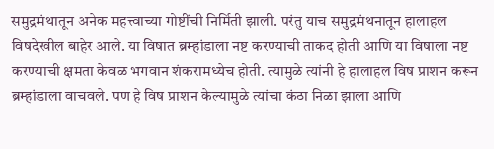समुद्रमंथातून अनेक महत्त्वाच्या गोष्टींची निर्मिती झाली. परंतु याच समुद्रमंथनातून हालाहल विषदेखील बाहेर आले. या विषात ब्रम्हांडाला नष्ट करण्याची ताकद होती आणि या विषाला नष्ट करण्याची क्षमता केवळ भगवान शंकरामध्येच होती. त्यामुळे त्यांनी हे हालाहल विष प्राशन करून ब्रम्हांडाला वाचवले. पण हे विष प्राशन केल्यामुळे त्यांचा कंठा निळा झाला आणि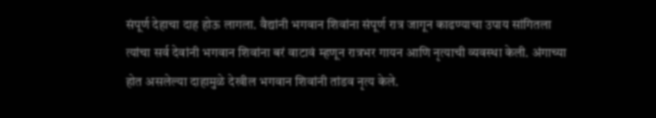संपूर्ण देहाचा दाह होऊ लागला. वैद्यांनी भगवान शिवांना संपूर्ण रात्र जागून काढण्याचा उपाय सांगितला त्यांचा सर्व देवांनी भगवान शिवांना बरं वाटावं म्हणून रात्रभर गायन आणि नृत्याची व्यवस्था केली. अंगाच्या होत असलेल्या दाहामुळे देखील भगवान शिवांनी तांडव नृत्य केले.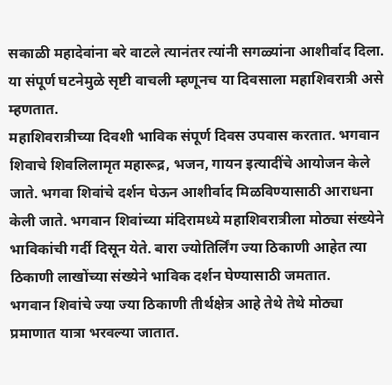सकाळी महादेवांना बरे वाटले त्यानंतर त्यांनी सगळ्यांना आशीर्वाद दिला. या संपूर्ण घटनेमुळे सृष्टी वाचली म्हणूनच या दिवसाला महाशिवरात्री असे म्हणतात.
महाशिवरात्रीच्या दिवशी भाविक संपूर्ण दिवस उपवास करतात. भगवान शिवाचे शिवलिलामृत महारूद्र, भजन, गायन इत्यादींचे आयोजन केले जाते. भगवा शिवांचे दर्शन घेऊन आशीर्वाद मिळविण्यासाठी आराधना केली जाते. भगवान शिवांच्या मंदिरामध्ये महाशिवरात्रीला मोठ्या संख्येने भाविकांची गर्दी दिसून येते. बारा ज्योतिर्लिंग ज्या ठिकाणी आहेत त्या ठिकाणी लाखोंच्या संख्येने भाविक दर्शन घेण्यासाठी जमतात.
भगवान शिवांचे ज्या ज्या ठिकाणी तीर्थक्षेत्र आहे तेथे तेथे मोठ्या प्रमाणात यात्रा भरवल्या जातात.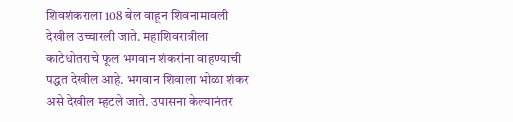शिवशंकराला 108 बेल वाहून शिवनामावली देखील उच्चारली जाते. महाशिवरात्रीला काटेधोतराचे फूल भगवान शंकरांना वाहण्याची पद्धत देखील आहे. भगवान शिवाला भोळा शंकर असे देखील म्हटले जाते. उपासना केल्यानंतर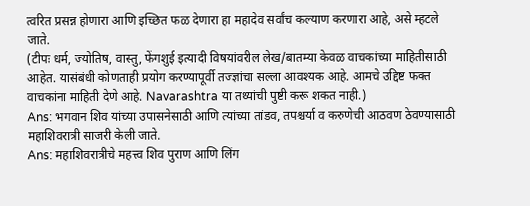त्वरित प्रसन्न होणारा आणि इच्छित फळ देणारा हा महादेव सर्वांच कल्याण करणारा आहे, असे म्हटले जाते.
(टीपः धर्म, ज्योतिष, वास्तु, फेंगशुई इत्यादी विषयांवरील लेख/बातम्या केवळ वाचकांच्या माहितीसाठी आहेत. यासंबंधी कोणताही प्रयोग करण्यापूर्वी तज्ज्ञांचा सल्ला आवश्यक आहे. आमचे उद्दिष्ट फक्त वाचकांना माहिती देणे आहे. Navarashtra या तथ्यांची पुष्टी करू शकत नाही.)
Ans: भगवान शिव यांच्या उपासनेसाठी आणि त्यांच्या तांडव, तपश्चर्या व करुणेची आठवण ठेवण्यासाठी महाशिवरात्री साजरी केली जाते.
Ans: महाशिवरात्रीचे महत्त्व शिव पुराण आणि लिंग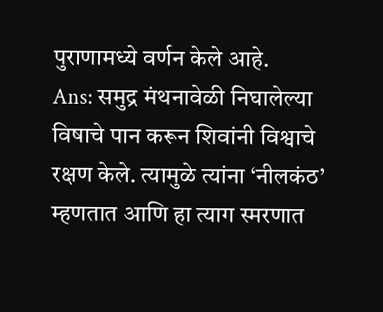पुराणामध्ये वर्णन केले आहे.
Ans: समुद्र मंथनावेळी निघालेल्या विषाचे पान करून शिवांनी विश्वाचे रक्षण केले. त्यामुळे त्यांना ‘नीलकंठ’ म्हणतात आणि हा त्याग स्मरणात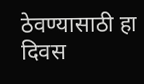ठेवण्यासाठी हा दिवस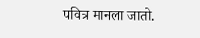पवित्र मानला जातो.